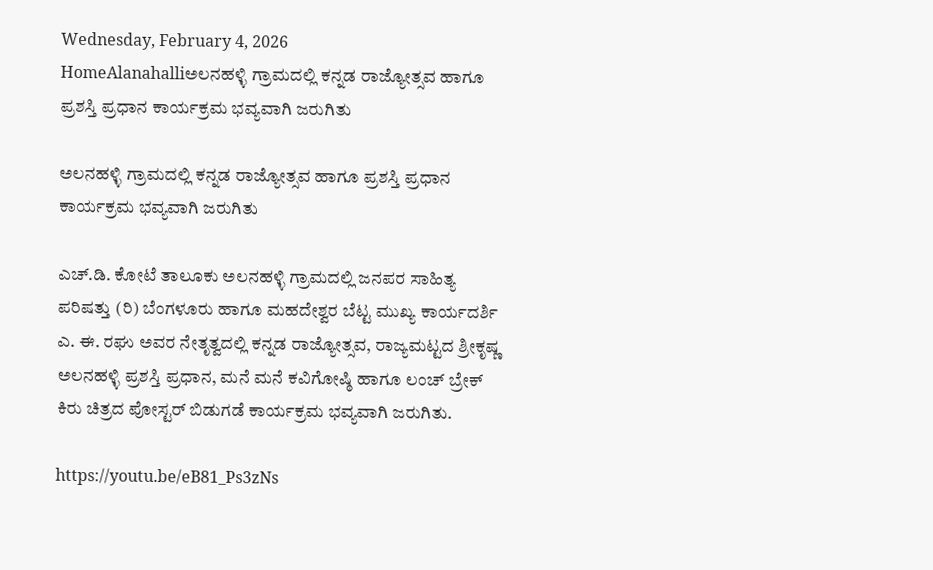Wednesday, February 4, 2026
HomeAlanahalliಅಲನಹಳ್ಳಿ ಗ್ರಾಮದಲ್ಲಿ ಕನ್ನಡ ರಾಜ್ಯೋತ್ಸವ ಹಾಗೂ ಪ್ರಶಸ್ತಿ ಪ್ರಧಾನ ಕಾರ್ಯಕ್ರಮ ಭವ್ಯವಾಗಿ ಜರುಗಿತು

ಅಲನಹಳ್ಳಿ ಗ್ರಾಮದಲ್ಲಿ ಕನ್ನಡ ರಾಜ್ಯೋತ್ಸವ ಹಾಗೂ ಪ್ರಶಸ್ತಿ ಪ್ರಧಾನ ಕಾರ್ಯಕ್ರಮ ಭವ್ಯವಾಗಿ ಜರುಗಿತು

ಎಚ್.ಡಿ. ಕೋಟೆ ತಾಲೂಕು ಅಲನಹಳ್ಳಿ ಗ್ರಾಮದಲ್ಲಿ ಜನಪರ ಸಾಹಿತ್ಯ ಪರಿಷತ್ತು (ರಿ) ಬೆಂಗಳೂರು ಹಾಗೂ ಮಹದೇಶ್ವರ ಬೆಟ್ಟ ಮುಖ್ಯ ಕಾರ್ಯದರ್ಶಿ ಎ. ಈ. ರಘು ಅವರ ನೇತೃತ್ವದಲ್ಲಿ ಕನ್ನಡ ರಾಜ್ಯೋತ್ಸವ, ರಾಜ್ಯಮಟ್ಟದ ಶ್ರೀಕೃಷ್ಣ ಅಲನಹಳ್ಳಿ ಪ್ರಶಸ್ತಿ ಪ್ರಧಾನ, ಮನೆ ಮನೆ ಕವಿಗೋಷ್ಠಿ ಹಾಗೂ ಲಂಚ್ ಬ್ರೇಕ್ ಕಿರು ಚಿತ್ರದ ಪೋಸ್ಟರ್ ಬಿಡುಗಡೆ ಕಾರ್ಯಕ್ರಮ ಭವ್ಯವಾಗಿ ಜರುಗಿತು.

https://youtu.be/eB81_Ps3zNs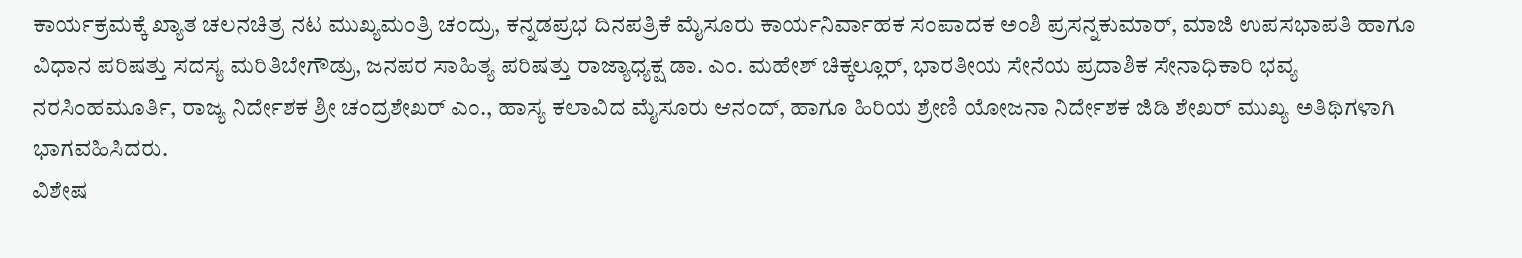ಕಾರ್ಯಕ್ರಮಕ್ಕೆ ಖ್ಯಾತ ಚಲನಚಿತ್ರ ನಟ ಮುಖ್ಯಮಂತ್ರಿ ಚಂದ್ರು, ಕನ್ನಡಪ್ರಭ ದಿನಪತ್ರಿಕೆ ಮೈಸೂರು ಕಾರ್ಯನಿರ್ವಾಹಕ ಸಂಪಾದಕ ಅಂಶಿ ಪ್ರಸನ್ನಕುಮಾರ್, ಮಾಜಿ ಉಪಸಭಾಪತಿ ಹಾಗೂ ವಿಧಾನ ಪರಿಷತ್ತು ಸದಸ್ಯ ಮರಿತಿಬೇಗೌಡ್ರು, ಜನಪರ ಸಾಹಿತ್ಯ ಪರಿಷತ್ತು ರಾಜ್ಯಾಧ್ಯಕ್ಷ ಡಾ. ಎಂ. ಮಹೇಶ್ ಚಿಕ್ಕಲ್ಲೂರ್, ಭಾರತೀಯ ಸೇನೆಯ ಪ್ರದಾಶಿಕ ಸೇನಾಧಿಕಾರಿ ಭವ್ಯ ನರಸಿಂಹಮೂರ್ತಿ, ರಾಜ್ಯ ನಿರ್ದೇಶಕ ಶ್ರೀ ಚಂದ್ರಶೇಖರ್ ಎಂ., ಹಾಸ್ಯ ಕಲಾವಿದ ಮೈಸೂರು ಆನಂದ್, ಹಾಗೂ ಹಿರಿಯ ಶ್ರೇಣಿ ಯೋಜನಾ ನಿರ್ದೇಶಕ ಜಿಡಿ ಶೇಖರ್ ಮುಖ್ಯ ಅತಿಥಿಗಳಾಗಿ ಭಾಗವಹಿಸಿದರು.
ವಿಶೇಷ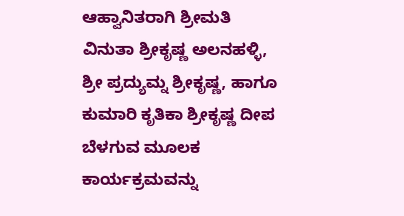ಆಹ್ವಾನಿತರಾಗಿ ಶ್ರೀಮತಿ ವಿನುತಾ ಶ್ರೀಕೃಷ್ಣ ಅಲನಹಳ್ಳಿ, ಶ್ರೀ ಪ್ರದ್ಯುಮ್ನ ಶ್ರೀಕೃಷ್ಣ, ಹಾಗೂ ಕುಮಾರಿ ಕೃತಿಕಾ ಶ್ರೀಕೃಷ್ಣ ದೀಪ ಬೆಳಗುವ ಮೂಲಕ ಕಾರ್ಯಕ್ರಮವನ್ನು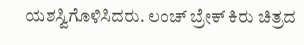ಯಶಸ್ವಿಗೊಳಿಸಿದರು. ಲಂಚ್ ಬ್ರೇಕ್ ಕಿರು ಚಿತ್ರದ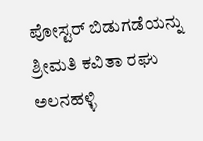ಪೋಸ್ಟರ್ ಬಿಡುಗಡೆಯನ್ನು ಶ್ರೀಮತಿ ಕವಿತಾ ರಘು ಅಲನಹಳ್ಳಿ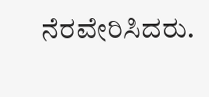ನೆರವೇರಿಸಿದರು.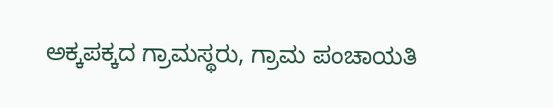ಅಕ್ಕಪಕ್ಕದ ಗ್ರಾಮಸ್ಥರು, ಗ್ರಾಮ ಪಂಚಾಯತಿ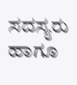ಸದಸ್ಯರು ಹಾಗೂ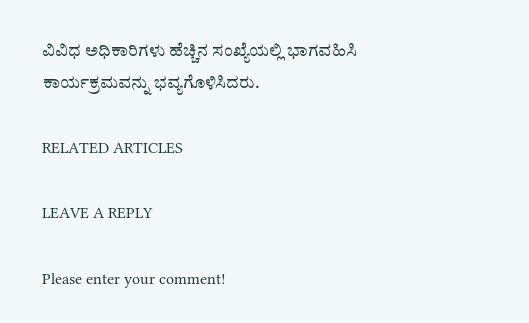ವಿವಿಧ ಅಧಿಕಾರಿಗಳು ಹೆಚ್ಚಿನ ಸಂಖ್ಯೆಯಲ್ಲಿ ಭಾಗವಹಿಸಿ ಕಾರ್ಯಕ್ರಮವನ್ನು ಭವ್ಯಗೊಳಿಸಿದರು.

RELATED ARTICLES

LEAVE A REPLY

Please enter your comment!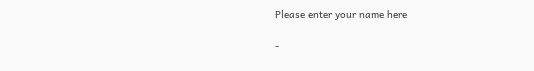Please enter your name here

-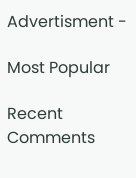Advertisment -

Most Popular

Recent Comments